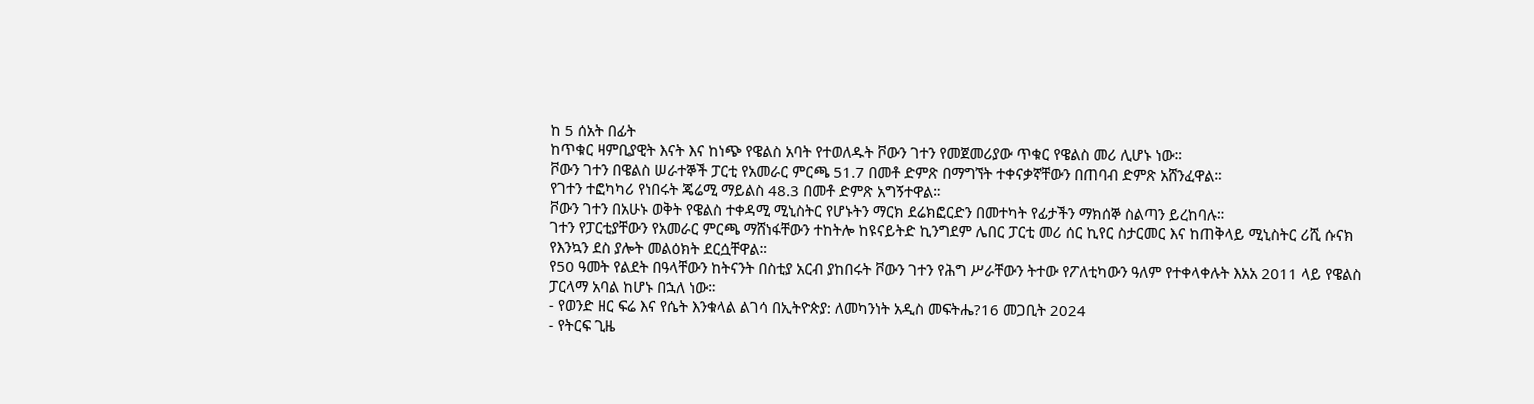ከ 5 ሰአት በፊት
ከጥቁር ዛምቢያዊት እናት እና ከነጭ የዌልስ አባት የተወለዱት ቮውን ገተን የመጀመሪያው ጥቁር የዌልስ መሪ ሊሆኑ ነው።
ቮውን ገተን በዌልስ ሠራተኞች ፓርቲ የአመራር ምርጫ 51.7 በመቶ ድምጽ በማግኘት ተቀናቃኛቸውን በጠባብ ድምጽ አሸንፈዋል።
የገተን ተፎካካሪ የነበሩት ጄሬሚ ማይልስ 48.3 በመቶ ድምጽ አግኝተዋል።
ቮውን ገተን በአሁኑ ወቅት የዌልስ ተቀዳሚ ሚኒስትር የሆኑትን ማርክ ደሬክፎርድን በመተካት የፊታችን ማክሰኞ ስልጣን ይረከባሉ።
ገተን የፓርቲያቸውን የአመራር ምርጫ ማሸነፋቸውን ተከትሎ ከዩናይትድ ኪንግደም ሌበር ፓርቲ መሪ ሰር ኪየር ስታርመር እና ከጠቅላይ ሚኒስትር ሪሺ ሱናክ የእንኳን ደስ ያሎት መልዕክት ደርሷቸዋል።
የ50 ዓመት የልደት በዓላቸውን ከትናንት በስቲያ አርብ ያከበሩት ቮውን ገተን የሕግ ሥራቸውን ትተው የፖለቲካውን ዓለም የተቀላቀሉት እአአ 2011 ላይ የዌልስ ፓርላማ አባል ከሆኑ በኋለ ነው።
- የወንድ ዘር ፍሬ እና የሴት እንቁላል ልገሳ በኢትዮጵያ: ለመካንነት አዲስ መፍትሔ?16 መጋቢት 2024
- የትርፍ ጊዜ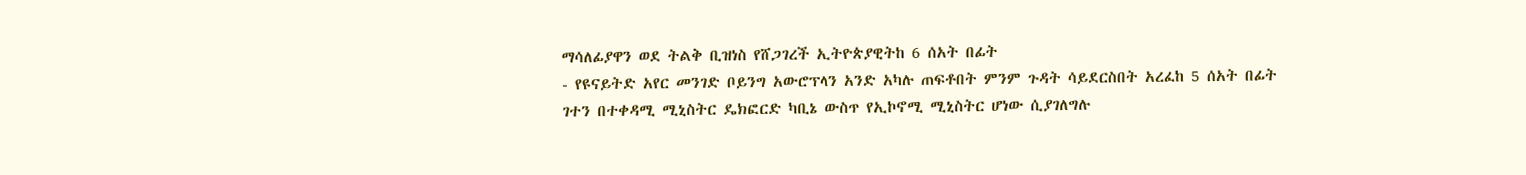ማሳለፊያዋን ወደ ትልቅ ቢዝነስ የሸጋገረች ኢትዮጵያዊትከ 6 ሰአት በፊት
- የዩናይትድ አየር መንገድ ቦይንግ አውሮፕላን አንድ አካሉ ጠፍቶበት ምንም ጉዳት ሳይደርስበት አረፈከ 5 ሰአት በፊት
ገተን በተቀዳሚ ሚኒስትር ዴክፎርድ ካቢኔ ውስጥ የኢኮኖሚ ሚኒስትር ሆነው ሲያገለግሉ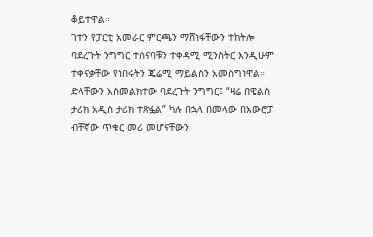ቆይተዋል።
ገተን የፓርቲ አመራር ምርጫን ማሸነፋቸውን ተከትሎ ባደረጉት ንግግር ተሰናባቹን ተቀዳሚ ሚንስትር እንዲሁም ተቀናቃቸው የነበሩትን ጄሬሚ ማይልስን አመስግነዋል።
ድላቸውን አስመልክተው ባደረጉት ንግግር፤ “ዛሬ በዌልስ ታሪክ አዲስ ታሪክ ተጽፏል” ካሉ በኋላ በመላው በአውሮፓ ብቸኛው ጥቁር መሪ መሆናቸውን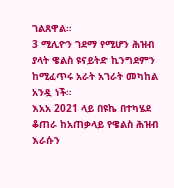ገልጸዋል።
3 ሚሊዮን ገደማ የሚሆን ሕዝብ ያላት ዌልስ ዩናይትድ ኪንግደምን ከሚፈጥሩ አራት አገራት መካከል አንዷ ነች።
እአአ 2021 ላይ በዩኬ በተካሄደ ቆጠራ ከአጠቃላይ የዌልስ ሕዝብ እራሱን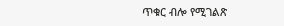ጥቁር ብሎ የሚገልጽ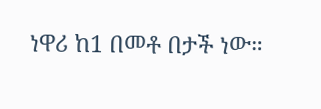ነዋሪ ከ1 በመቶ በታች ነው።